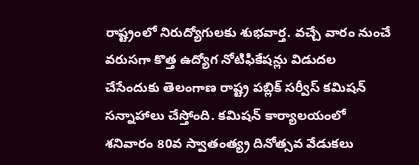రాష్ట్రంలో నిరుద్యోగులకు శుభవార్త. వచ్చే వారం నుంచే వరుసగా కొత్త ఉద్యోగ నోటిఫికేషన్లు విడుదల చేసేందుకు తెలంగాణ రాష్ట్ర పబ్లిక్ సర్వీస్ కమిషన్ సన్నాహాలు చేస్తోంది. కమిషన్ కార్యాలయంలో శనివారం 80వ స్వాతంత్య్ర దినోత్సవ వేడుకలు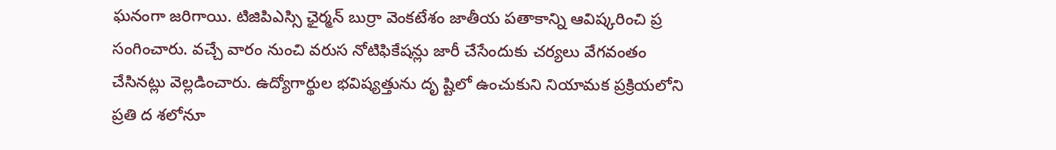ఘనంగా జరిగాయి. టిజిపిఎస్సి ఛైర్మన్ బుర్రా వెంకటేశం జాతీయ పతాకాన్ని ఆవిష్కరించి ప్ర సంగించారు. వచ్చే వారం నుంచి వరుస నోటిఫికేషన్లు జారీ చేసేందుకు చర్యలు వేగవంతం చేసినట్లు వెల్లడించారు. ఉద్యోగార్థుల భవిష్యత్తును దృ ష్టిలో ఉంచుకుని నియామక ప్రక్రియలోని ప్రతి ద శలోనూ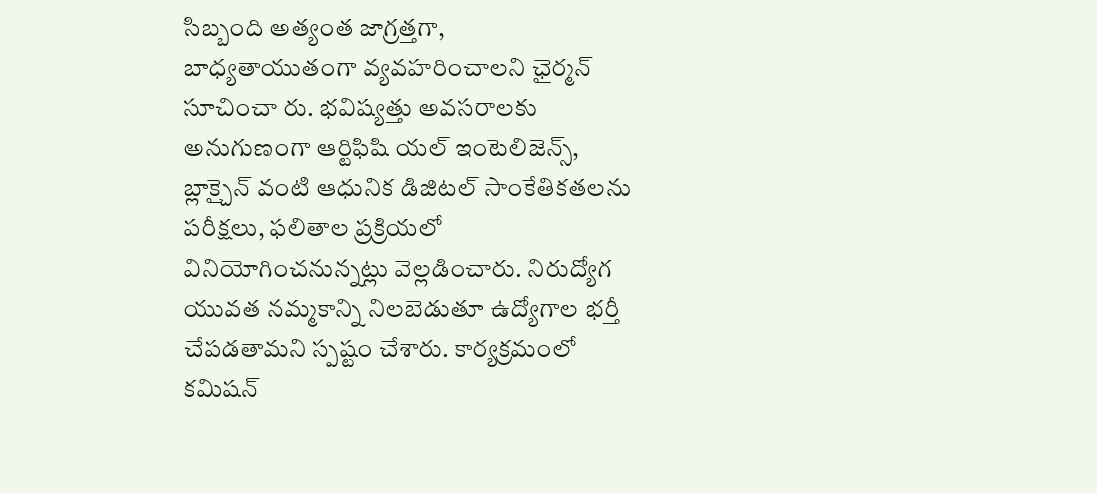సిబ్బంది అత్యంత జాగ్రత్తగా,
బాధ్యతాయుతంగా వ్యవహరించాలని ఛైర్మన్ సూచించా రు. భవిష్యత్తు అవసరాలకు అనుగుణంగా ఆర్టిఫిషి యల్ ఇంటెలిజెన్స్, బ్లాక్చైన్ వంటి ఆధునిక డిజిటల్ సాంకేతికతలను పరీక్షలు, ఫలితాల ప్రక్రియలో వినియోగించనున్నట్లు వెల్లడించారు. నిరుద్యోగ యువత నమ్మకాన్ని నిలబెడుతూ ఉద్యోగాల భర్తీ చేపడతామని స్పష్టం చేశారు. కార్యక్రమంలో కమిషన్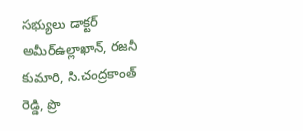సభ్యులు డాక్టర్ అమీర్ఉల్లాఖాన్, రజనీ కుమారి, సి.చంద్రకాంత్ రెడ్డి, ప్రొ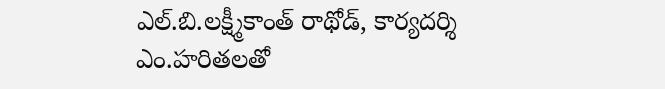ఎల్.బి.లక్ష్మీకాంత్ రాథోడ్, కార్యదర్శి ఎం.హరితలతో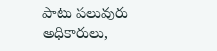పాటు పలువురు అధికారులు,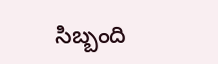సిబ్బంది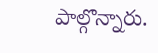పాల్గొన్నారు.